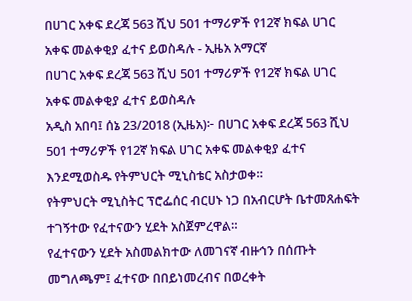በሀገር አቀፍ ደረጃ 563 ሺህ 501 ተማሪዎች የ12ኛ ክፍል ሀገር አቀፍ መልቀቂያ ፈተና ይወስዳሉ - ኢዜአ አማርኛ
በሀገር አቀፍ ደረጃ 563 ሺህ 501 ተማሪዎች የ12ኛ ክፍል ሀገር አቀፍ መልቀቂያ ፈተና ይወስዳሉ
አዲስ አበባ፤ ሰኔ 23/2018 (ኢዜአ)፦ በሀገር አቀፍ ደረጃ 563 ሺህ 501 ተማሪዎች የ12ኛ ክፍል ሀገር አቀፍ መልቀቂያ ፈተና እንደሚወስዱ የትምህርት ሚኒስቴር አስታወቀ።
የትምህርት ሚኒስትር ፕሮፌሰር ብርሀኑ ነጋ በአብርሆት ቤተመጸሐፍት ተገኝተው የፈተናውን ሂደት አስጀምረዋል።
የፈተናውን ሂደት አስመልክተው ለመገናኛ ብዙኅን በሰጡት መግለጫም፤ ፈተናው በበይነመረብና በወረቀት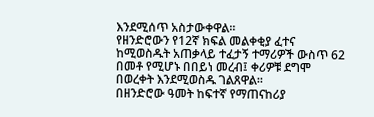እንደሚሰጥ አስታውቀዋል።
የዘንድሮውን የ12ኛ ክፍል መልቀቂያ ፈተና ከሚወስዱት አጠቃላይ ተፈታኝ ተማሪዎች ውስጥ 62 በመቶ የሚሆኑ በበይነ መረብ፤ ቀሪዎቹ ደግሞ በወረቀት እንደሚወስዱ ገልጸዋል።
በዘንድሮው ዓመት ከፍተኛ የማጠናከሪያ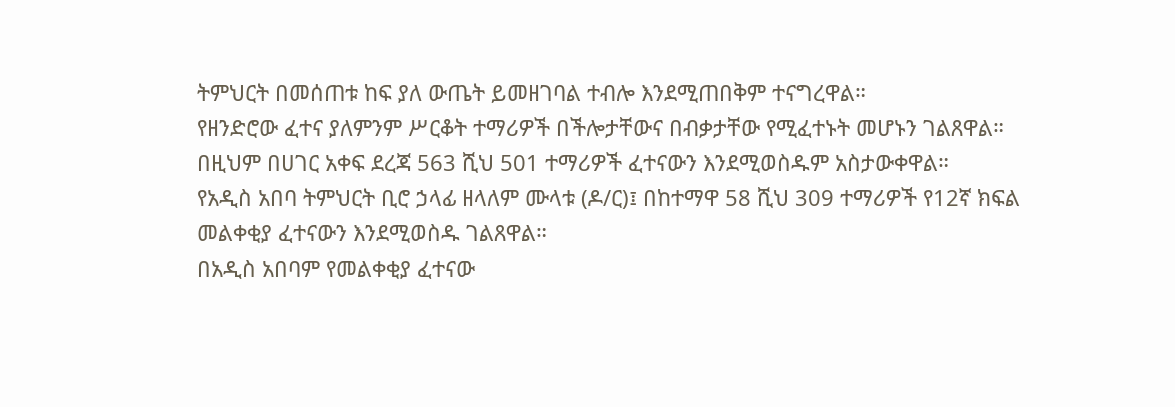ትምህርት በመሰጠቱ ከፍ ያለ ውጤት ይመዘገባል ተብሎ እንደሚጠበቅም ተናግረዋል።
የዘንድሮው ፈተና ያለምንም ሥርቆት ተማሪዎች በችሎታቸውና በብቃታቸው የሚፈተኑት መሆኑን ገልጸዋል።
በዚህም በሀገር አቀፍ ደረጃ 563 ሺህ 501 ተማሪዎች ፈተናውን እንደሚወስዱም አስታውቀዋል።
የአዲስ አበባ ትምህርት ቢሮ ኃላፊ ዘላለም ሙላቱ (ዶ/ር)፤ በከተማዋ 58 ሺህ 309 ተማሪዎች የ12ኛ ክፍል መልቀቂያ ፈተናውን እንደሚወስዱ ገልጸዋል።
በአዲስ አበባም የመልቀቂያ ፈተናው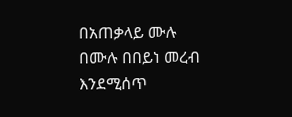በአጠቃላይ ሙሉ በሙሉ በበይነ መረብ እንደሚሰጥ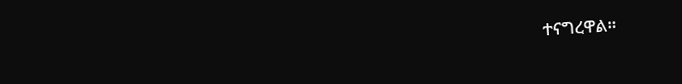ተናግረዋል።